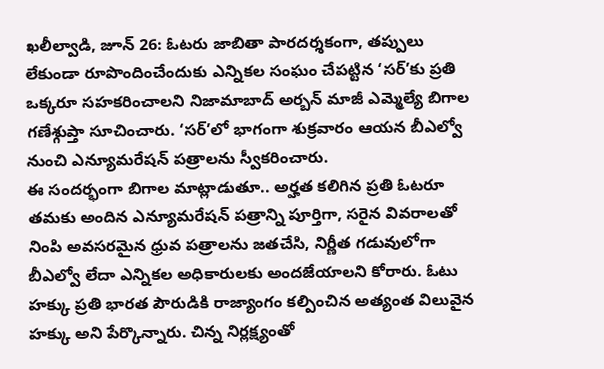ఖలీల్వాడి, జూన్ 26: ఓటరు జాబితా పారదర్శకంగా, తప్పులు లేకుండా రూపొందించేందుకు ఎన్నికల సంఘం చేపట్టిన ‘సర్’కు ప్రతి ఒక్కరూ సహకరించాలని నిజామాబాద్ అర్బన్ మాజీ ఎమ్మెల్యే బిగాల గణేశ్గుప్తా సూచించారు. ‘సర్’లో భాగంగా శుక్రవారం ఆయన బీఎల్వో నుంచి ఎన్యూమరేషన్ పత్రాలను స్వీకరించారు.
ఈ సందర్భంగా బిగాల మాట్లాడుతూ.. అర్హత కలిగిన ప్రతి ఓటరూ తమకు అందిన ఎన్యూమరేషన్ పత్రాన్ని పూర్తిగా, సరైన వివరాలతో నింపి అవసరమైన ధ్రువ పత్రాలను జతచేసి, నిర్ణీత గడువులోగా బీఎల్వో లేదా ఎన్నికల అధికారులకు అందజేయాలని కోరారు. ఓటు హక్కు ప్రతి భారత పౌరుడికి రాజ్యాంగం కల్పించిన అత్యంత విలువైన హక్కు అని పేర్కొన్నారు. చిన్న నిర్లక్ష్యంతో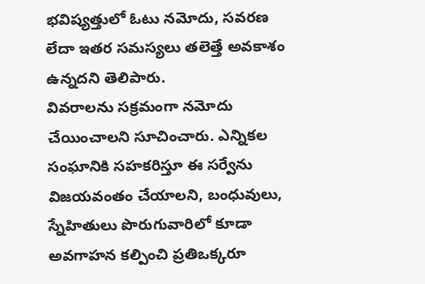భవిష్యత్తులో ఓటు నమోదు, సవరణ లేదా ఇతర సమస్యలు తలెత్తే అవకాశం ఉన్నదని తెలిపారు.
వివరాలను సక్రమంగా నమోదు చేయించాలని సూచించారు. ఎన్నికల సంఘానికి సహకరిస్తూ ఈ సర్వేను విజయవంతం చేయాలని, బంధువులు, స్నేహితులు పొరుగువారిలో కూడా అవగాహన కల్పించి ప్రతిఒక్కరూ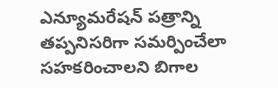ఎన్యూమరేషన్ పత్రాన్ని తప్పనిసరిగా సమర్పించేలా సహకరించాలని బిగాల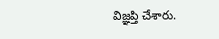విజ్ఞప్తి చేశారు.